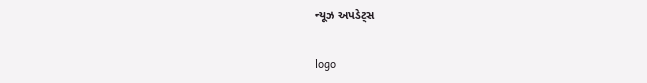ન્યૂઝ અપડેટ્સ

logo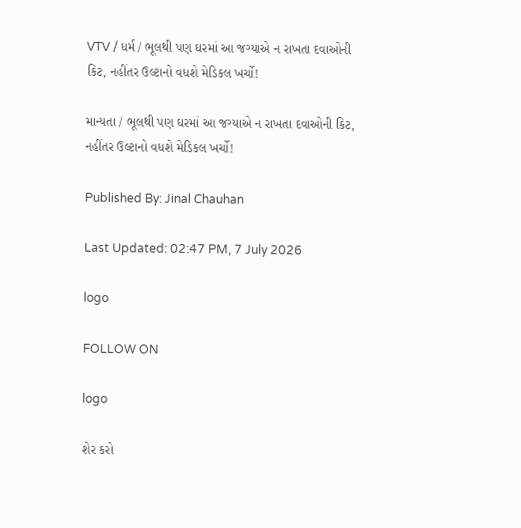VTV / ધર્મ / ભૂલથી પણ ઘરમાં આ જગ્યાએ ન રાખતા દવાઓની કિટ, નહીંતર ઉલ્ટાનો વધશે મેડિકલ ખર્ચો!

માન્યતા / ભૂલથી પણ ઘરમાં આ જગ્યાએ ન રાખતા દવાઓની કિટ, નહીંતર ઉલ્ટાનો વધશે મેડિકલ ખર્ચો!

Published By: Jinal Chauhan

Last Updated: 02:47 PM, 7 July 2026

logo

FOLLOW ON

logo

શેર કરો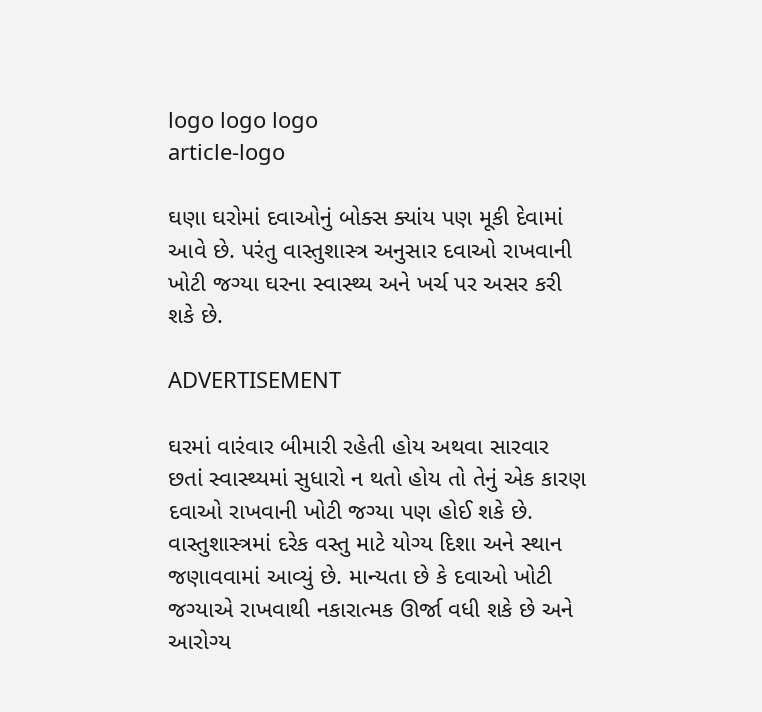logo logo logo
article-logo

ઘણા ઘરોમાં દવાઓનું બોક્સ ક્યાંય પણ મૂકી દેવામાં આવે છે. પરંતુ વાસ્તુશાસ્ત્ર અનુસાર દવાઓ રાખવાની ખોટી જગ્યા ઘરના સ્વાસ્થ્ય અને ખર્ચ પર અસર કરી શકે છે.

ADVERTISEMENT

ઘરમાં વારંવાર બીમારી રહેતી હોય અથવા સારવાર છતાં સ્વાસ્થ્યમાં સુધારો ન થતો હોય તો તેનું એક કારણ દવાઓ રાખવાની ખોટી જગ્યા પણ હોઈ શકે છે. વાસ્તુશાસ્ત્રમાં દરેક વસ્તુ માટે યોગ્ય દિશા અને સ્થાન જણાવવામાં આવ્યું છે. માન્યતા છે કે દવાઓ ખોટી જગ્યાએ રાખવાથી નકારાત્મક ઊર્જા વધી શકે છે અને આરોગ્ય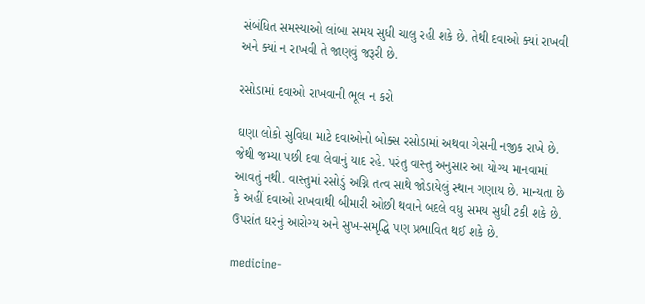સંબંધિત સમસ્યાઓ લાંબા સમય સુધી ચાલુ રહી શકે છે. તેથી દવાઓ ક્યાં રાખવી અને ક્યાં ન રાખવી તે જાણવું જરૂરી છે.

રસોડામાં દવાઓ રાખવાની ભૂલ ન કરો

ઘણા લોકો સુવિધા માટે દવાઓનો બોક્સ રસોડામાં અથવા ગેસની નજીક રાખે છે. જેથી જમ્યા પછી દવા લેવાનું યાદ રહે. પરંતુ વાસ્તુ અનુસાર આ યોગ્ય માનવામાં આવતું નથી. વાસ્તુમાં રસોડું અગ્નિ તત્વ સાથે જોડાયેલું સ્થાન ગણાય છે. માન્યતા છે કે અહીં દવાઓ રાખવાથી બીમારી ઓછી થવાને બદલે વધુ સમય સુધી ટકી શકે છે. ઉપરાંત ઘરનું આરોગ્ય અને સુખ-સમૃદ્ધિ પણ પ્રભાવિત થઈ શકે છે.

medicine-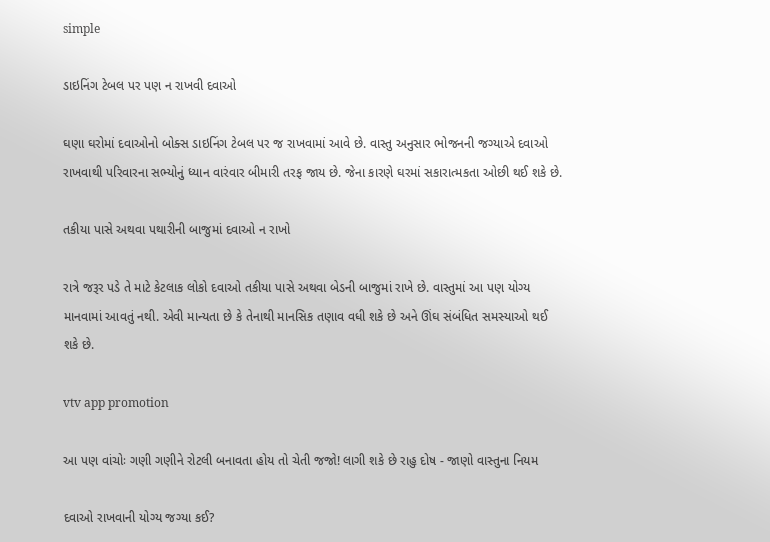simple

ડાઇનિંગ ટેબલ પર પણ ન રાખવી દવાઓ

ઘણા ઘરોમાં દવાઓનો બોક્સ ડાઇનિંગ ટેબલ પર જ રાખવામાં આવે છે. વાસ્તુ અનુસાર ભોજનની જગ્યાએ દવાઓ રાખવાથી પરિવારના સભ્યોનું ધ્યાન વારંવાર બીમારી તરફ જાય છે. જેના કારણે ઘરમાં સકારાત્મકતા ઓછી થઈ શકે છે.

તકીયા પાસે અથવા પથારીની બાજુમાં દવાઓ ન રાખો

રાત્રે જરૂર પડે તે માટે કેટલાક લોકો દવાઓ તકીયા પાસે અથવા બેડની બાજુમાં રાખે છે. વાસ્તુમાં આ પણ યોગ્ય માનવામાં આવતું નથી. એવી માન્યતા છે કે તેનાથી માનસિક તણાવ વધી શકે છે અને ઊંઘ સંબંધિત સમસ્યાઓ થઈ શકે છે.

vtv app promotion

આ પણ વાંચોઃ ગણી ગણીને રોટલી બનાવતા હોય તો ચેતી જજો! લાગી શકે છે રાહુ દોષ - જાણો વાસ્તુના નિયમ

દવાઓ રાખવાની યોગ્ય જગ્યા કઈ?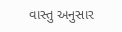વાસ્તુ અનુસાર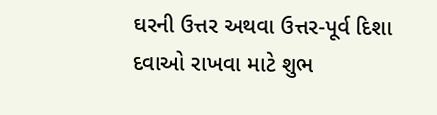ઘરની ઉત્તર અથવા ઉત્તર-પૂર્વ દિશા દવાઓ રાખવા માટે શુભ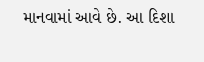માનવામાં આવે છે. આ દિશા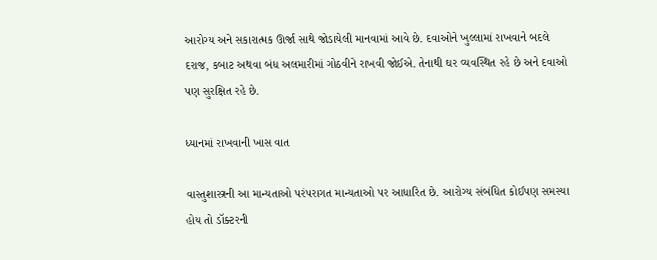આરોગ્ય અને સકારાત્મક ઊર્જા સાથે જોડાયેલી માનવામાં આવે છે. દવાઓને ખુલ્લામાં રાખવાને બદલે દરાજ, કબાટ અથવા બંધ અલમારીમાં ગોઠવીને રાખવી જોઈએ. તેનાથી ઘર વ્યવસ્થિત રહે છે અને દવાઓ પણ સુરક્ષિત રહે છે.

ધ્યાનમાં રાખવાની ખાસ વાત

વાસ્તુશાસ્ત્રની આ માન્યતાઓ પરંપરાગત માન્યતાઓ પર આધારિત છે. આરોગ્ય સંબંધિત કોઈપણ સમસ્યા હોય તો ડૉક્ટરની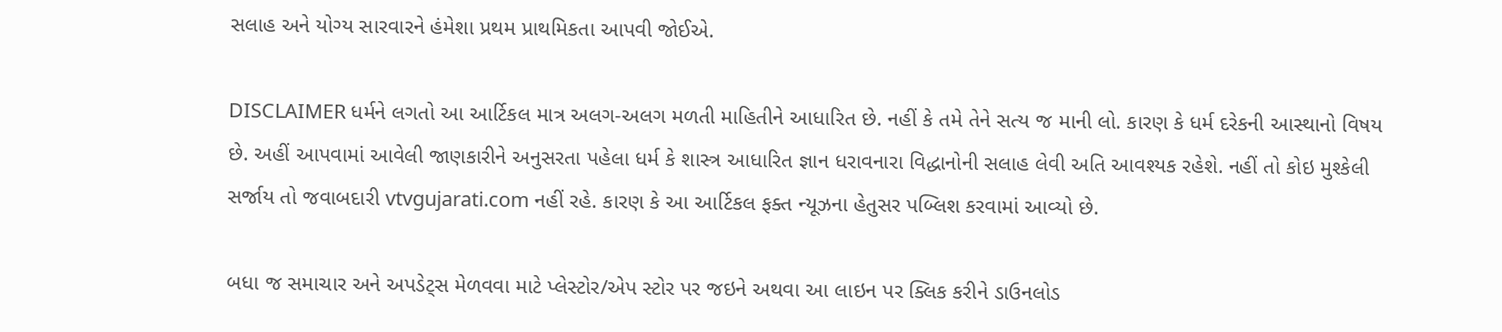સલાહ અને યોગ્ય સારવારને હંમેશા પ્રથમ પ્રાથમિકતા આપવી જોઈએ.

DISCLAIMER ધર્મને લગતો આ આર્ટિકલ માત્ર અલગ-અલગ મળતી માહિતીને આધારિત છે. નહીં કે તમે તેને સત્ય જ માની લો. કારણ કે ધર્મ દરેકની આસ્થાનો વિષય છે. અહીં આપવામાં આવેલી જાણકારીને અનુસરતા પહેલા ધર્મ કે શાસ્ત્ર આધારિત જ્ઞાન ધરાવનારા વિદ્ધાનોની સલાહ લેવી અતિ આવશ્યક રહેશે. નહીં તો કોઇ મુશ્કેલી સર્જાય તો જવાબદારી vtvgujarati.com નહીં રહે. કારણ કે આ આર્ટિકલ ફક્ત ન્યૂઝના હેતુસર પબ્લિશ કરવામાં આવ્યો છે.

બધા જ સમાચાર અને અપડેટ્સ મેળવવા માટે પ્લેસ્ટોર/એપ સ્ટોર પર જઇને અથવા આ લાઇન પર ક્લિક કરીને ડાઉનલોડ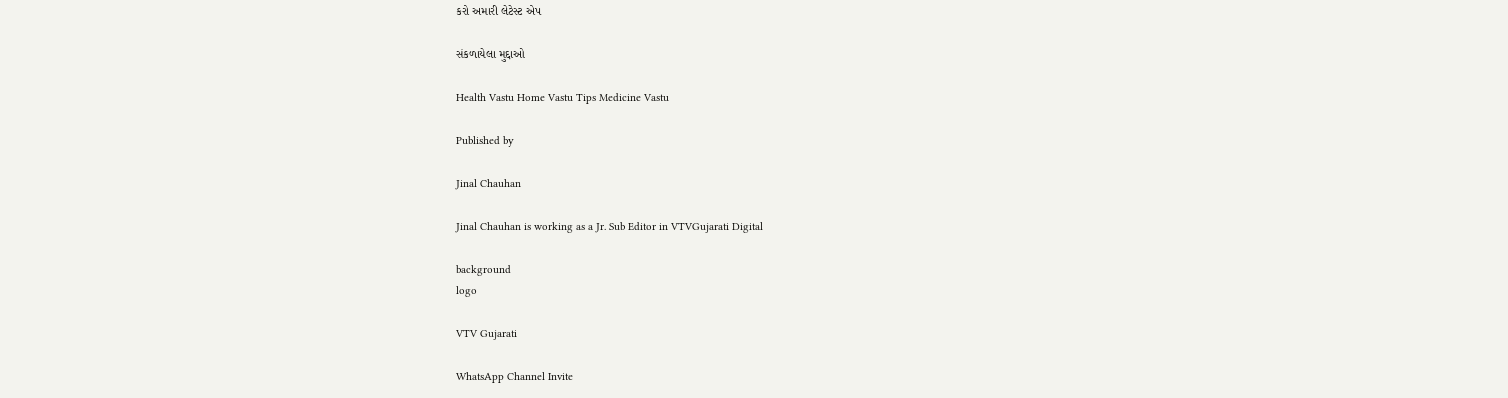કરો અમારી લેટેસ્ટ એપ

સંકળાયેલા મુદ્દાઓ

Health Vastu Home Vastu Tips Medicine Vastu

Published by

Jinal Chauhan

Jinal Chauhan is working as a Jr. Sub Editor in VTVGujarati Digital

background
logo

VTV Gujarati

WhatsApp Channel Invite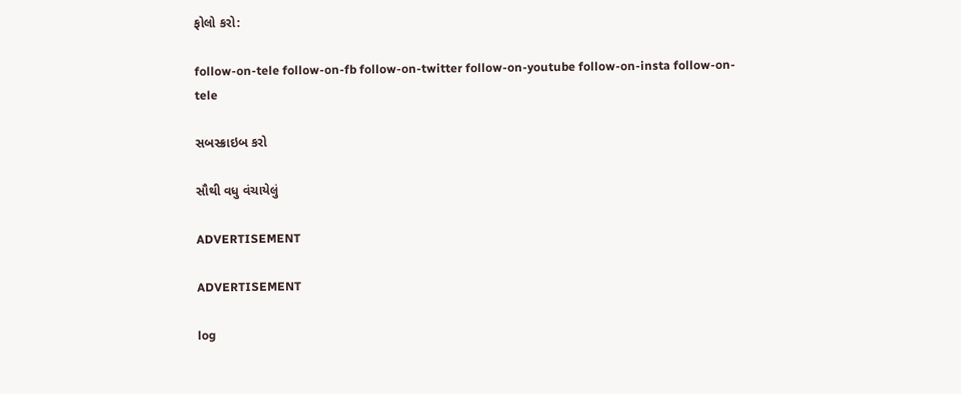ફોલો કરો:

follow-on-tele follow-on-fb follow-on-twitter follow-on-youtube follow-on-insta follow-on-tele

સબસ્ક્રાઇબ કરો

સૌથી વધુ વંચાયેલું

ADVERTISEMENT

ADVERTISEMENT

log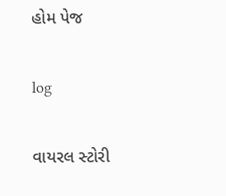હોમ પેજ

log

વાયરલ સ્ટોરી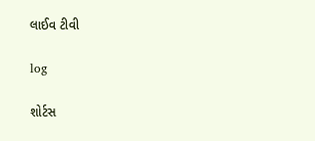લાઈવ ટીવી

log

શોર્ટસ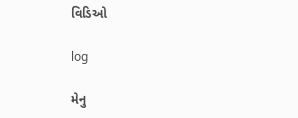વિડિઓ

log

મેનુ